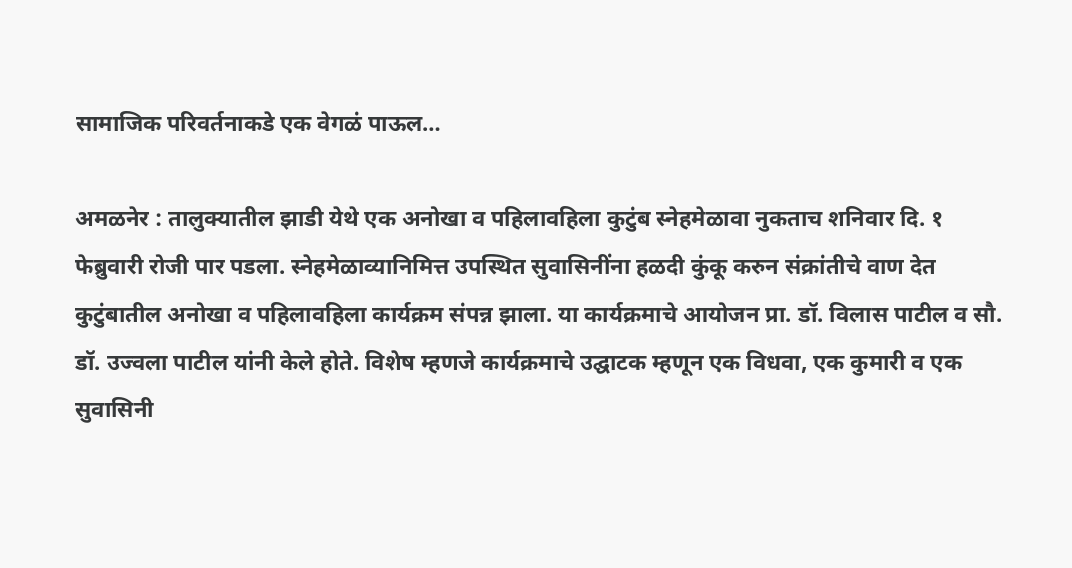सामाजिक परिवर्तनाकडे एक वेगळं पाऊल…

अमळनेर : तालुक्यातील झाडी येथे एक अनोखा व पहिलावहिला कुटुंब स्नेहमेळावा नुकताच शनिवार दि. १ फेब्रुवारी रोजी पार पडला. स्नेहमेळाव्यानिमित्त उपस्थित सुवासिनींना हळदी कुंकू करुन संक्रांतीचे वाण देत कुटुंबातील अनोखा व पहिलावहिला कार्यक्रम संपन्न झाला. या कार्यक्रमाचे आयोजन प्रा. डॉ. विलास पाटील व सौ. डॉ. उज्वला पाटील यांनी केले होते. विशेष म्हणजे कार्यक्रमाचे उद्घाटक म्हणून एक विधवा, एक कुमारी व एक सुवासिनी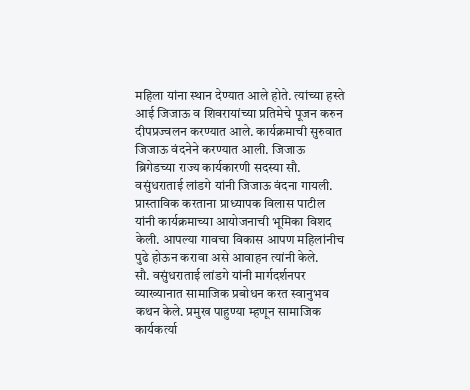महिला यांना स्थान देण्यात आले होते. त्यांच्या हस्ते आई जिजाऊ व शिवरायांच्या प्रतिमेचे पूजन करुन दीपप्रज्वलन करण्यात आले. कार्यक्रमाची सुरुवात जिजाऊ वंदनेने करण्यात आली. जिजाऊ ब्रिगेडच्या राज्य कार्यकारणी सदस्या सौ. वसुंधराताई लांडगे यांनी जिजाऊ वंदना गायली. प्रास्ताविक करताना प्राध्यापक विलास पाटील यांनी कार्यक्रमाच्या आयोजनाची भूमिका विशद केली. आपल्या गावचा विकास आपण महिलांनीच पुढे होऊन करावा असे आवाहन त्यांनी केले.
सौ. वसुंधराताई लांडगे यांनी मार्गदर्शनपर व्याख्यानात सामाजिक प्रबोधन करत स्वानुभव कथन केले. प्रमुख पाहुण्या म्हणून सामाजिक कार्यकर्त्या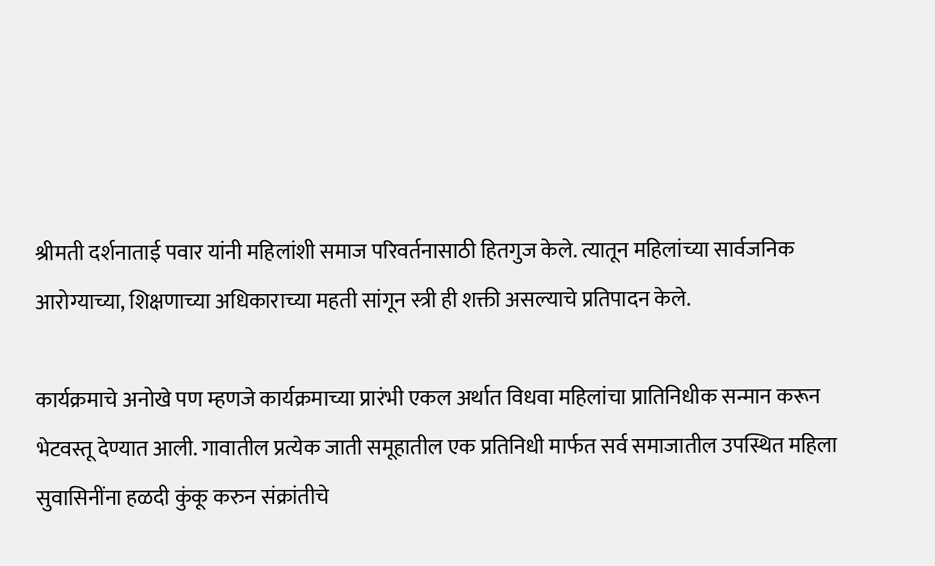श्रीमती दर्शनाताई पवार यांनी महिलांशी समाज परिवर्तनासाठी हितगुज केले. त्यातून महिलांच्या सार्वजनिक आरोग्याच्या, शिक्षणाच्या अधिकाराच्या महती सांगून स्त्री ही शक्ती असल्याचे प्रतिपादन केले.

कार्यक्रमाचे अनोखे पण म्हणजे कार्यक्रमाच्या प्रारंभी एकल अर्थात विधवा महिलांचा प्रातिनिधीक सन्मान करून भेटवस्तू देण्यात आली. गावातील प्रत्येक जाती समूहातील एक प्रतिनिधी मार्फत सर्व समाजातील उपस्थित महिला सुवासिनींना हळदी कुंकू करुन संक्रांतीचे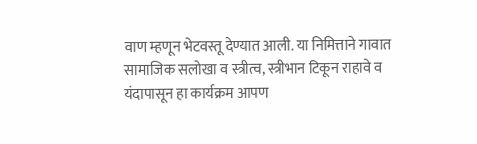वाण म्हणून भेटवस्तू देण्यात आली. या निमित्ताने गावात सामाजिक सलोखा व स्त्रीत्व, स्त्रीभान टिकून राहावे व यंदापासून हा कार्यक्रम आपण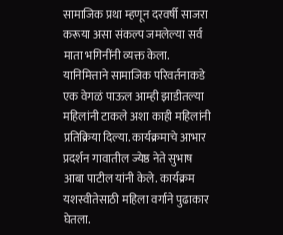सामाजिक प्रथा म्हणून दरवर्षी साजरा करूया असा संकल्प जमलेल्या सर्व माता भगिनींनी व्यक्त केला. यानिमित्ताने सामाजिक परिवर्तनाकडे एक वेगळं पाऊल आम्ही झाडीतल्या महिलांनी टाकले अशा काही महिलांनी प्रतिक्रिया दिल्या. कार्यक्रमाचे आभार प्रदर्शन गावातील ज्येष्ठ नेते सुभाष आबा पाटील यांनी केले. कार्यक्रम यशस्वीतेसाठी महिला वर्गाने पुढाकार घेतला.